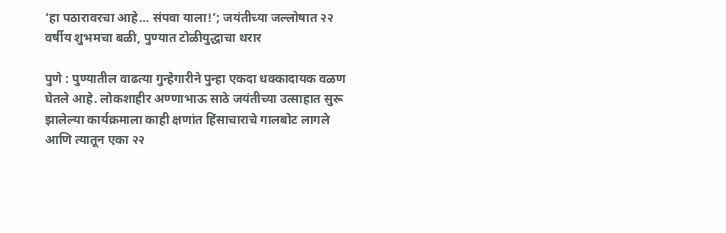‘हा पठारावरचा आहे… संपवा याला!’; जयंतीच्या जल्लोषात २२ वर्षीय शुभमचा बळी, पुण्यात टोळीयुद्धाचा थरार

पुणे : पुण्यातील वाढत्या गुन्हेगारीने पुन्हा एकदा धक्कादायक वळण घेतले आहे. लोकशाहीर अण्णाभाऊ साठे जयंतीच्या उत्साहात सुरू झालेल्या कार्यक्रमाला काही क्षणांत हिंसाचाराचे गालबोट लागले आणि त्यातून एका २२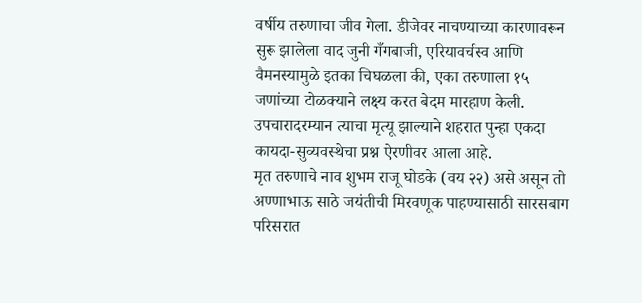वर्षीय तरुणाचा जीव गेला. डीजेवर नाचण्याच्या कारणावरून सुरू झालेला वाद जुनी गँगबाजी, एरियावर्चस्व आणि वैमनस्यामुळे इतका चिघळला की, एका तरुणाला १५ जणांच्या टोळक्याने लक्ष्य करत बेदम मारहाण केली. उपचारादरम्यान त्याचा मृत्यू झाल्याने शहरात पुन्हा एकदा कायदा-सुव्यवस्थेचा प्रश्न ऐरणीवर आला आहे.
मृत तरुणाचे नाव शुभम राजू घोडके (वय २२) असे असून तो अण्णाभाऊ साठे जयंतीची मिरवणूक पाहण्यासाठी सारसबाग परिसरात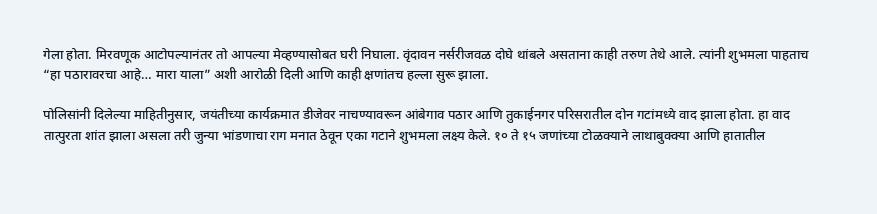गेला होता. मिरवणूक आटोपल्यानंतर तो आपल्या मेव्हण्यासोबत घरी निघाला. वृंदावन नर्सरीजवळ दोघे थांबले असताना काही तरुण तेथे आले. त्यांनी शुभमला पाहताच “हा पठारावरचा आहे… मारा याला” अशी आरोळी दिली आणि काही क्षणांतच हल्ला सुरू झाला.

पोलिसांनी दिलेल्या माहितीनुसार, जयंतीच्या कार्यक्रमात डीजेवर नाचण्यावरून आंबेगाव पठार आणि तुकाईनगर परिसरातील दोन गटांमध्ये वाद झाला होता. हा वाद तात्पुरता शांत झाला असला तरी जुन्या भांडणाचा राग मनात ठेवून एका गटाने शुभमला लक्ष्य केले. १० ते १५ जणांच्या टोळक्याने लाथाबुक्क्या आणि हातातील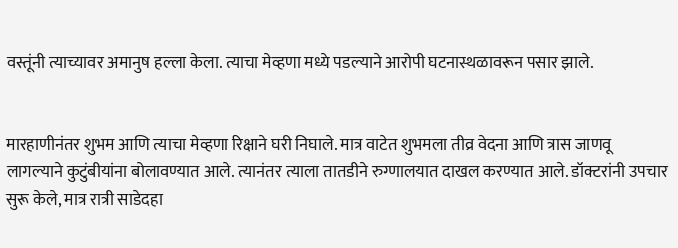वस्तूंनी त्याच्यावर अमानुष हल्ला केला. त्याचा मेव्हणा मध्ये पडल्याने आरोपी घटनास्थळावरून पसार झाले.


मारहाणीनंतर शुभम आणि त्याचा मेव्हणा रिक्षाने घरी निघाले. मात्र वाटेत शुभमला तीव्र वेदना आणि त्रास जाणवू लागल्याने कुटुंबीयांना बोलावण्यात आले. त्यानंतर त्याला तातडीने रुग्णालयात दाखल करण्यात आले. डॉक्टरांनी उपचार सुरू केले, मात्र रात्री साडेदहा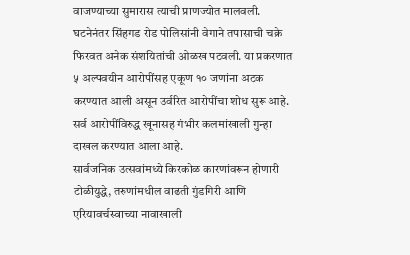वाजण्याच्या सुमारास त्याची प्राणज्योत मालवली.
घटनेनंतर सिंहगड रोड पोलिसांनी वेगाने तपासाची चक्रे फिरवत अनेक संशयितांची ओळख पटवली. या प्रकरणात ५ अल्पवयीन आरोपींसह एकूण १० जणांना अटक करण्यात आली असून उर्वरित आरोपींचा शोध सुरू आहे. सर्व आरोपींविरुद्ध खूनासह गंभीर कलमांखाली गुन्हा दाखल करण्यात आला आहे.
सार्वजनिक उत्सवांमध्ये किरकोळ कारणांवरून होणारी टोळीयुद्धे, तरुणांमधील वाढती गुंडगिरी आणि एरियावर्चस्वाच्या नावाखाली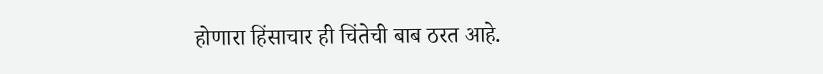होणारा हिंसाचार ही चिंतेची बाब ठरत आहे.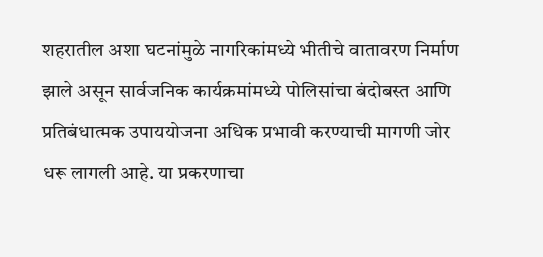शहरातील अशा घटनांमुळे नागरिकांमध्ये भीतीचे वातावरण निर्माण झाले असून सार्वजनिक कार्यक्रमांमध्ये पोलिसांचा बंदोबस्त आणि प्रतिबंधात्मक उपाययोजना अधिक प्रभावी करण्याची मागणी जोर धरू लागली आहे. या प्रकरणाचा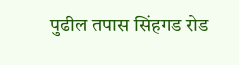पुढील तपास सिंहगड रोड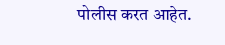पोलीस करत आहेत.